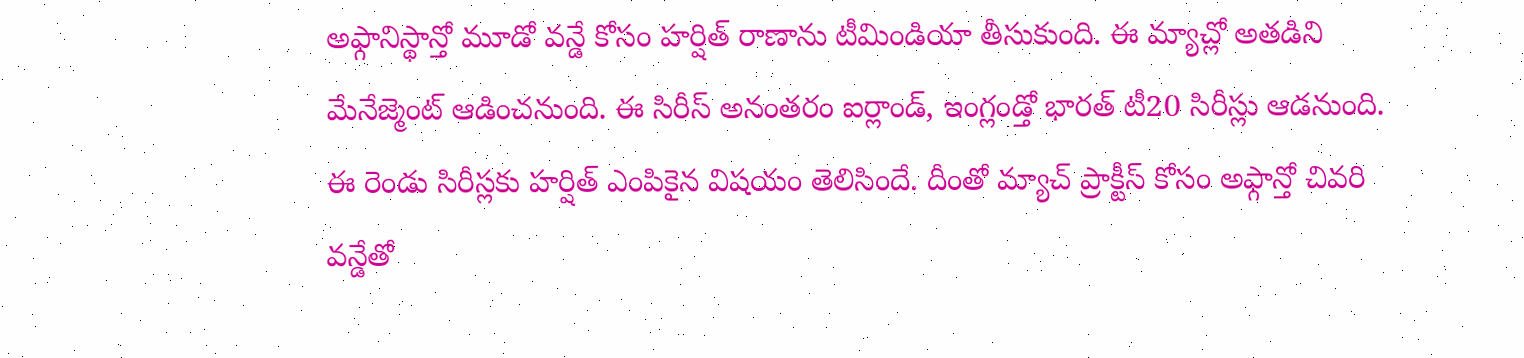అఫ్గానిస్థాన్తో మూడో వన్డే కోసం హర్షిత్ రాణాను టీమిండియా తీసుకుంది. ఈ మ్యాచ్లో అతడిని మేనేజ్మెంట్ ఆడించనుంది. ఈ సిరీస్ అనంతరం ఐర్లాండ్, ఇంగ్లండ్తో భారత్ టీ20 సిరీస్లు ఆడనుంది. ఈ రెండు సిరీస్లకు హర్షిత్ ఎంపికైన విషయం తెలిసిందే. దీంతో మ్యాచ్ ప్రాక్టీస్ కోసం అఫ్గాన్తో చివరి వన్డేతో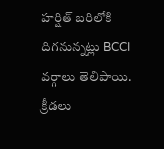హర్షిత్ బరిలోకి దిగనున్నట్లు BCCI వర్గాలు తెలిపాయి.
క్రీడలు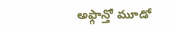అఫ్గాన్తో మూడో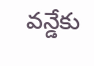వన్డేకు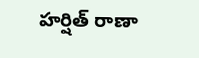హర్షిత్ రాణా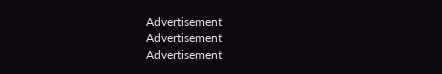Advertisement
Advertisement
Advertisement